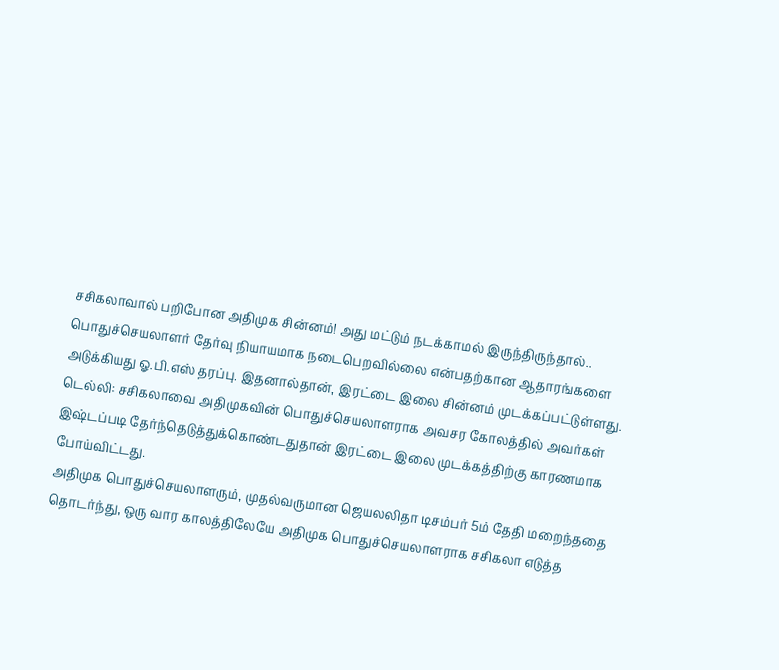சசிகலாவால் பறிபோன அதிமுக சின்னம்! அது மட்டும் நடக்காமல் இருந்திருந்தால்..
பொதுச்செயலாளர் தேர்வு நியாயமாக நடைபெறவில்லை என்பதற்கான ஆதாரங்களை அடுக்கியது ஓ.பி.எஸ் தரப்பு. இதனால்தான், இரட்டை இலை சின்னம் முடக்கப்பட்டுள்ளது.
டெல்லி: சசிகலாவை அதிமுகவின் பொதுச்செயலாளராக அவசர கோலத்தில் அவர்கள் இஷ்டப்படி தேர்ந்தெடுத்துக்கொண்டதுதான் இரட்டை இலை முடக்கத்திற்கு காரணமாக போய்விட்டது.
அதிமுக பொதுச்செயலாளரும், முதல்வருமான ஜெயலலிதா டிசம்பர் 5ம் தேதி மறைந்ததை தொடர்ந்து, ஒரு வார காலத்திலேயே அதிமுக பொதுச்செயலாளராக சசிகலா எடுத்த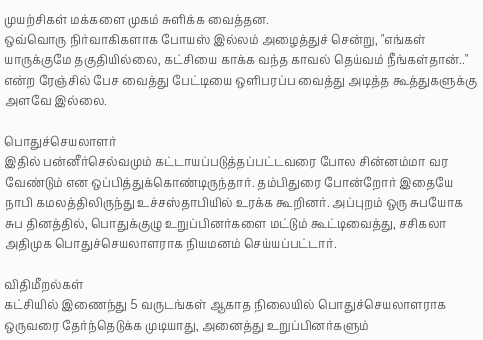முயற்சிகள் மக்களை முகம் சுளிக்க வைத்தன.
ஒவ்வொரு நிர்வாகிகளாக போயஸ் இல்லம் அழைத்துச் சென்று, "எங்கள் யாருக்குமே தகுதியில்லை, கட்சியை காக்க வந்த காவல் தெய்வம் நீங்கள்தான்.." என்ற ரேஞ்சில் பேச வைத்து பேட்டியை ஒளிபரப்ப வைத்து அடித்த கூத்துகளுக்கு அளவே இல்லை.

பொதுச்செயலாளர்
இதில் பன்னீர்செல்வமும் கட்டாயப்படுத்தப்பட்டவரை போல சின்னம்மா வர வேண்டும் என ஒப்பித்துக்கொண்டிருந்தார். தம்பிதுரை போன்றோர் இதையே நாபி கமலத்திலிருந்து உச்சஸ்தாபியில் உரக்க கூறினர். அப்புறம் ஒரு சுபயோக சுப தினத்தில், பொதுக்குழு உறுப்பினர்களை மட்டும் கூட்டிவைத்து, சசிகலா அதிமுக பொதுச்செயலாளராக நியமனம் செய்யப்பட்டார்.

விதிமீறல்கள்
கட்சியில் இணைந்து 5 வருடங்கள் ஆகாத நிலையில் பொதுச்செயலாளராக ஒருவரை தேர்ந்தெடுக்க முடியாது, அனைத்து உறுப்பினர்களும்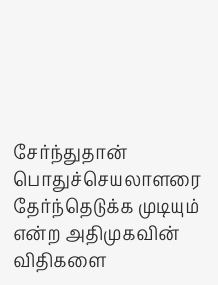சேர்ந்துதான் பொதுச்செயலாளரை தேர்ந்தெடுக்க முடியும் என்ற அதிமுகவின் விதிகளை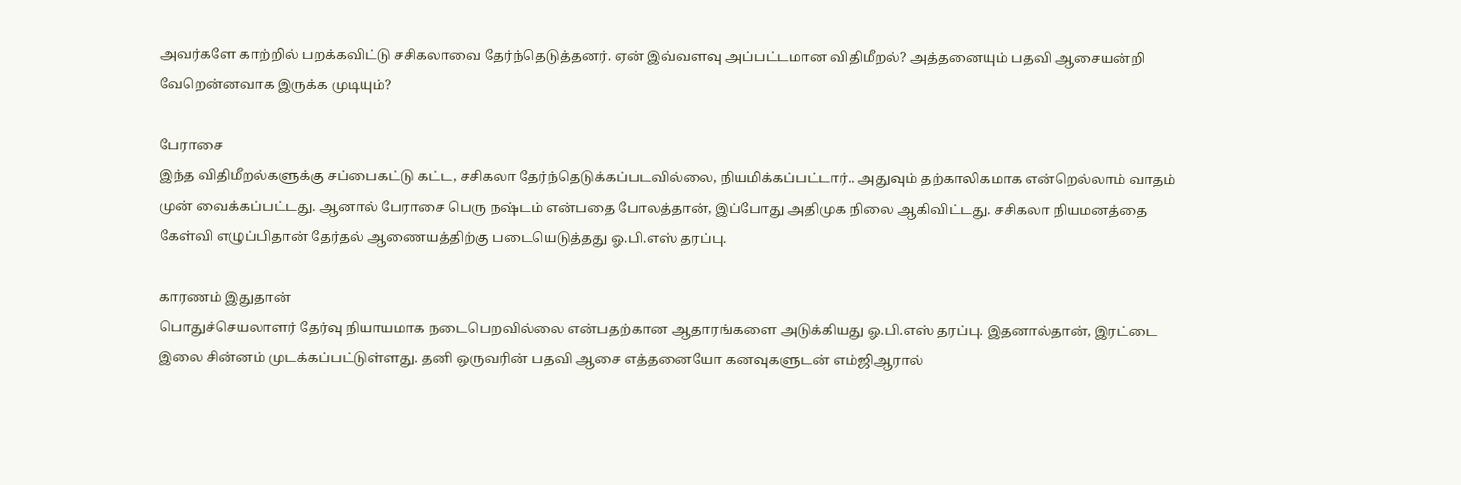அவர்களே காற்றில் பறக்கவிட்டு சசிகலாவை தேர்ந்தெடுத்தனர். ஏன் இவ்வளவு அப்பட்டமான விதிமீறல்? அத்தனையும் பதவி ஆசையன்றி வேறென்னவாக இருக்க முடியும்?

பேராசை
இந்த விதிமீறல்களுக்கு சப்பைகட்டு கட்ட, சசிகலா தேர்ந்தெடுக்கப்படவில்லை, நியமிக்கப்பட்டார்.. அதுவும் தற்காலிகமாக என்றெல்லாம் வாதம் முன் வைக்கப்பட்டது. ஆனால் பேராசை பெரு நஷ்டம் என்பதை போலத்தான், இப்போது அதிமுக நிலை ஆகிவிட்டது. சசிகலா நியமனத்தை கேள்வி எழுப்பிதான் தேர்தல் ஆணையத்திற்கு படையெடுத்தது ஓ.பி.எஸ் தரப்பு.

காரணம் இதுதான்
பொதுச்செயலாளர் தேர்வு நியாயமாக நடைபெறவில்லை என்பதற்கான ஆதாரங்களை அடுக்கியது ஓ.பி.எஸ் தரப்பு. இதனால்தான், இரட்டை இலை சின்னம் முடக்கப்பட்டுள்ளது. தனி ஒருவரின் பதவி ஆசை எத்தனையோ கனவுகளுடன் எம்ஜிஆரால்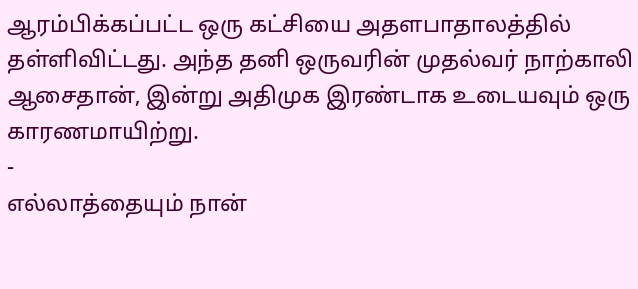ஆரம்பிக்கப்பட்ட ஒரு கட்சியை அதளபாதாலத்தில் தள்ளிவிட்டது. அந்த தனி ஒருவரின் முதல்வர் நாற்காலி ஆசைதான், இன்று அதிமுக இரண்டாக உடையவும் ஒரு காரணமாயிற்று.
-
எல்லாத்தையும் நான்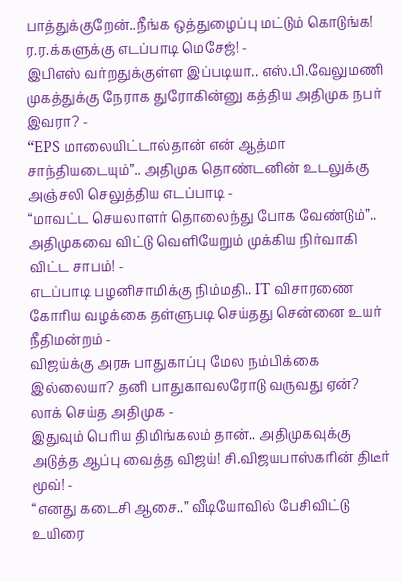பாத்துக்குறேன்..நீங்க ஒத்துழைப்பு மட்டும் கொடுங்க! ர.ர.க்களுக்கு எடப்பாடி மெசேஜ்! -
இபிஎஸ் வர்றதுக்குள்ள இப்படியா.. எஸ்.பி.வேலுமணி முகத்துக்கு நேராக துரோகின்னு கத்திய அதிமுக நபர் இவரா? -
“EPS மாலையிட்டால்தான் என் ஆத்மா சாந்தியடையும்”.. அதிமுக தொண்டனின் உடலுக்கு அஞ்சலி செலுத்திய எடப்பாடி -
“மாவட்ட செயலாளர் தொலைந்து போக வேண்டும்”.. அதிமுகவை விட்டு வெளியேறும் முக்கிய நிர்வாகி விட்ட சாபம்! -
எடப்பாடி பழனிசாமிக்கு நிம்மதி.. IT விசாரணை கோரிய வழக்கை தள்ளுபடி செய்தது சென்னை உயர் நீதிமன்றம் -
விஜய்க்கு அரசு பாதுகாப்பு மேல நம்பிக்கை இல்லையா? தனி பாதுகாவலரோடு வருவது ஏன்? லாக் செய்த அதிமுக -
இதுவும் பெரிய திமிங்கலம் தான்.. அதிமுகவுக்கு அடுத்த ஆப்பு வைத்த விஜய்! சி.விஜயபாஸ்கரின் திடீர் மூவ்! -
“எனது கடைசி ஆசை..” வீடியோவில் பேசிவிட்டு உயிரை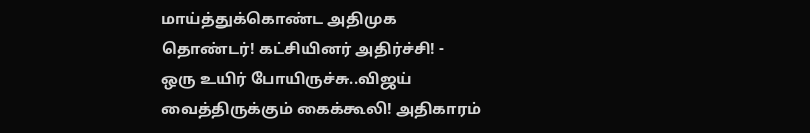மாய்த்துக்கொண்ட அதிமுக தொண்டர்! கட்சியினர் அதிர்ச்சி! -
ஒரு உயிர் போயிருச்சு..விஜய் வைத்திருக்கும் கைக்கூலி! அதிகாரம்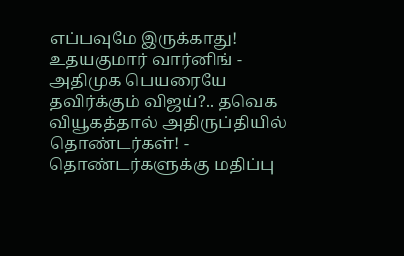எப்பவுமே இருக்காது! உதயகுமார் வார்னிங் -
அதிமுக பெயரையே தவிர்க்கும் விஜய்?.. தவெக வியூகத்தால் அதிருப்தியில் தொண்டர்கள்! -
தொண்டர்களுக்கு மதிப்பு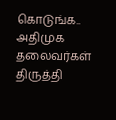கொடுங்க.. அதிமுக தலைவர்கள் திருத்தி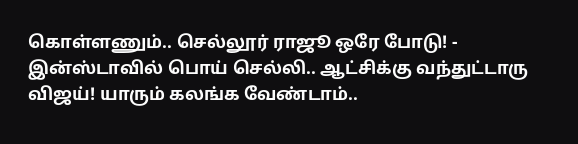கொள்ளணும்.. செல்லூர் ராஜூ ஒரே போடு! -
இன்ஸ்டாவில் பொய் செல்லி.. ஆட்சிக்கு வந்துட்டாரு விஜய்! யாரும் கலங்க வேண்டாம்..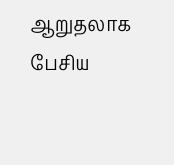ஆறுதலாக பேசிய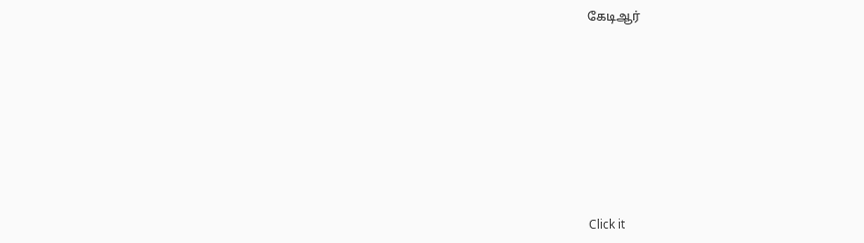கேடிஆர்












Click it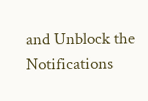and Unblock the Notifications